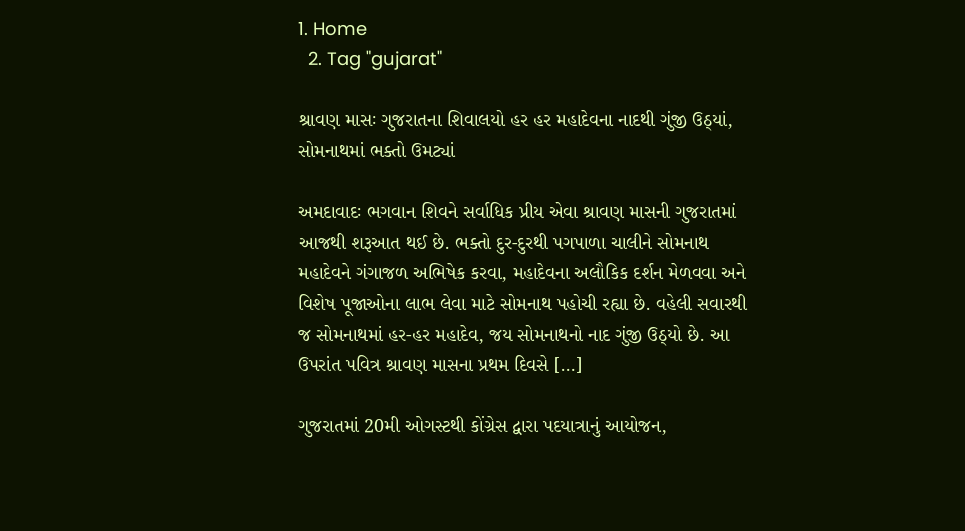1. Home
  2. Tag "gujarat"

શ્રાવણ માસઃ ગુજરાતના શિવાલયો હર હર મહાદેવના નાદથી ગુંજી ઉઠ્યાં, સોમનાથમાં ભક્તો ઉમટ્યાં

અમદાવાદઃ ભગવાન શિવને સર્વાધિક પ્રીય એવા શ્રાવણ માસની ગુજરાતમાં આજથી શરૂઆત થઈ છે. ભક્તો દુર-દુરથી પગપાળા ચાલીને સોમનાથ મહાદેવને ગંગાજળ અભિષેક કરવા, મહાદેવના અલૌકિક દર્શન મેળવવા અને વિશેષ પૂજાઓના લાભ લેવા માટે સોમનાથ પહોચી રહ્યા છે. વહેલી સવારથી જ સોમનાથમાં હર-હર મહાદેવ, જય સોમનાથનો નાદ ગુંજી ઉઠ્યો છે. આ ઉપરાંત પવિત્ર શ્રાવણ માસના પ્રથમ દિવસે […]

ગુજરાતમાં 20મી ઓગસ્ટથી કોંગ્રેસ દ્વારા પદયાત્રાનું આયોજન,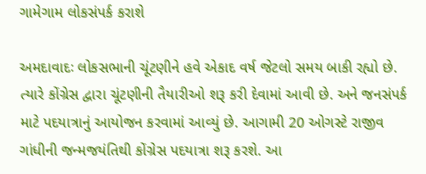ગામેગામ લોકસંપર્ક કરાશે

અમદાવાદઃ લોકસભાની ચૂંટણીને હવે એકાદ વર્ષ જેટલો સમય બાકી રહ્યો છે. ત્યારે કોંગ્રેસ દ્વારા ચૂંટણીની તૈયારીઓ શરૂ કરી દેવામાં આવી છે. અને જનસંપર્ક માટે પદયાત્રાનું આયોજન કરવામાં આવ્યું છે. આગામી 20 ઓગસ્ટે રાજીવ ગાંધીની જન્મજયંતિથી કોંગ્રેસ પદયાત્રા શરૂ કરશે. આ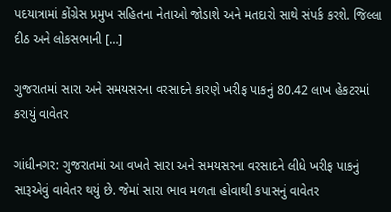પદયાત્રામાં કોંગ્રેસ પ્રમુખ સહિતના નેતાઓ જોડાશે અને મતદારો સાથે સંપર્ક કરશે. જિલ્લા દીઠ અને લોકસભાની […]

ગુજરાતમાં સારા અને સમયસરના વરસાદને કારણે ખરીફ પાકનું 80.42 લાખ હેકટરમાં કરાયું વાવેતર

ગાંધીનગર: ગુજરાતમાં આ વખતે સારા અને સમયસરના વરસાદને લીધે ખરીફ પાકનું સારૂએવું વાવેતર થયું છે. જેમાં સારા ભાવ મળતા હોવાથી કપાસનું વાવેતર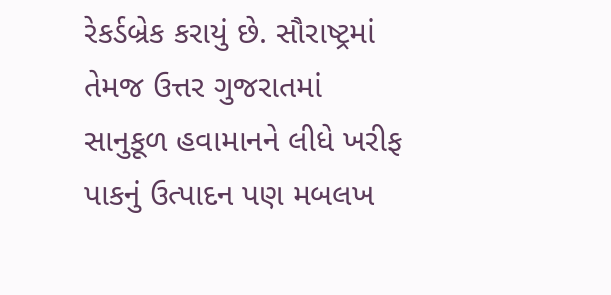રેકર્ડબ્રેક કરાયું છે. સૌરાષ્ટ્રમાં તેમજ ઉત્તર ગુજરાતમાં સાનુકૂળ હવામાનને લીધે ખરીફ પાકનું ઉત્પાદન પણ મબલખ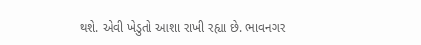થશે. એવી ખેડુતો આશા રાખી રહ્યા છે. ભાવનગર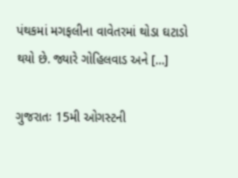પંથકમાં મગફલીના વાવેતરમાં થોડા ઘટાડો થયો છે. જ્યારે ગોહિલવાડ અને […]

ગુજરાતઃ 15મી ઓગસ્ટની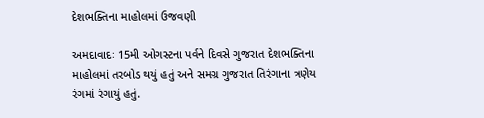દેશભક્તિના માહોલમાં ઉજવણી

અમદાવાદઃ 15મી ઓગસ્ટના પર્વને દિવસે ગુજરાત દેશભક્તિના માહોલમાં તરબોડ થયું હતું અને સમગ્ર ગુજરાત તિરંગાના ત્રણેય રંગમાં રંગાયું હતું.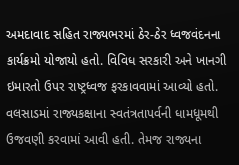અમદાવાદ સહિત રાજ્યભરમાં ઠેર-ઠેર ધ્વજવંદનના કાર્યક્રમો યોજાયો હતો. વિવિધ સરકારી અને ખાનગી ઇમારતો ઉપર રાષ્ટ્રધ્વજ ફરકાવવામાં આવ્યો હતો. વલસાડમાં રાજ્યકક્ષાના સ્વતંત્રતાપર્વની ધામધૂમથી ઉજવણી કરવામાં આવી હતી. તેમજ રાજ્યના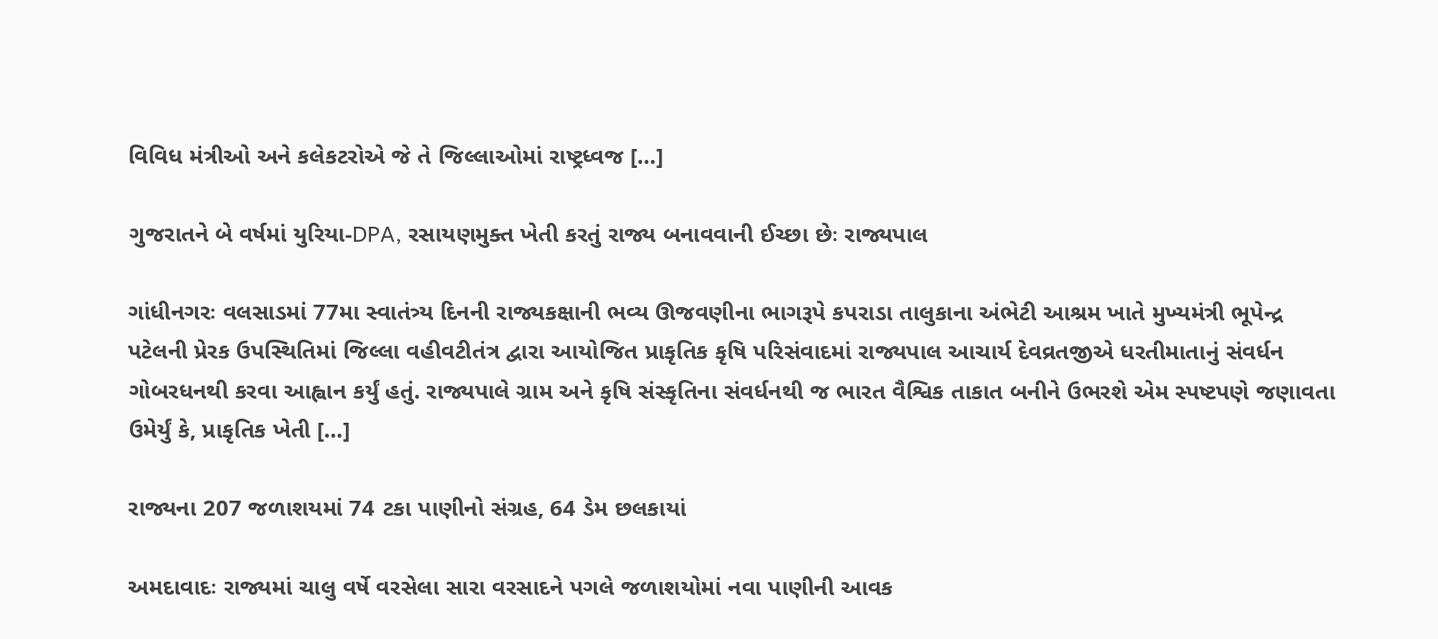વિવિધ મંત્રીઓ અને કલેકટરોએ જે તે જિલ્લાઓમાં રાષ્ટ્રધ્વજ […]

ગુજરાતને બે વર્ષમાં યુરિયા-DPA, રસાયણમુક્ત ખેતી કરતું રાજ્ય બનાવવાની ઈચ્છા છેઃ રાજ્યપાલ

ગાંધીનગરઃ વલસાડમાં 77મા સ્વાતંત્ર્ય દિનની રાજ્યકક્ષાની ભવ્ય ઊજવણીના ભાગરૂપે કપરાડા તાલુકાના અંભેટી આશ્રમ ખાતે મુખ્યમંત્રી ભૂપેન્દ્ર પટેલની પ્રેરક ઉપસ્થિતિમાં જિલ્લા વહીવટીતંત્ર દ્વારા આયોજિત પ્રાકૃતિક કૃષિ પરિસંવાદમાં રાજ્યપાલ આચાર્ય દેવવ્રતજીએ ધરતીમાતાનું સંવર્ધન ગોબરધનથી કરવા આહ્વાન કર્યું હતું. રાજ્યપાલે ગ્રામ અને કૃષિ સંસ્કૃતિના સંવર્ધનથી જ ભારત વૈશ્વિક તાકાત બનીને ઉભરશે એમ સ્પષ્ટપણે જણાવતા ઉમેર્યું કે, પ્રાકૃતિક ખેતી […]

રાજ્યના 207 જળાશયમાં 74 ટકા પાણીનો સંગ્રહ, 64 ડેમ છલકાયાં

અમદાવાદઃ રાજ્યમાં ચાલુ વર્ષે વરસેલા સારા વરસાદને પગલે જળાશયોમાં નવા પાણીની આવક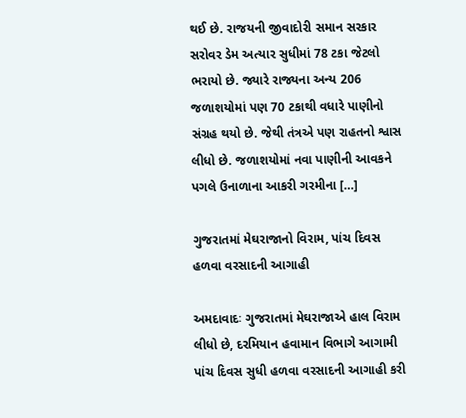થઈ છે. રાજયની જીવાદોરી સમાન સરકાર સરોવર ડેમ અત્યાર સુધીમાં 78 ટકા જેટલો ભરાયો છે. જ્યારે રાજ્યના અન્ય 206 જળાશયોમાં પણ 70 ટકાથી વધારે પાણીનો સંગ્રહ થયો છે. જેથી તંત્રએ પણ રાહતનો શ્વાસ લીધો છે. જળાશયોમાં નવા પાણીની આવકને પગલે ઉનાળાના આકરી ગરમીના […]

ગુજરાતમાં મેઘરાજાનો વિરામ, પાંચ દિવસ હળવા વરસાદની આગાહી

અમદાવાદઃ ગુજરાતમાં મેઘરાજાએ હાલ વિરામ લીધો છે, દરમિયાન હવામાન વિભાગે આગામી પાંચ દિવસ સુધી હળવા વરસાદની આગાહી કરી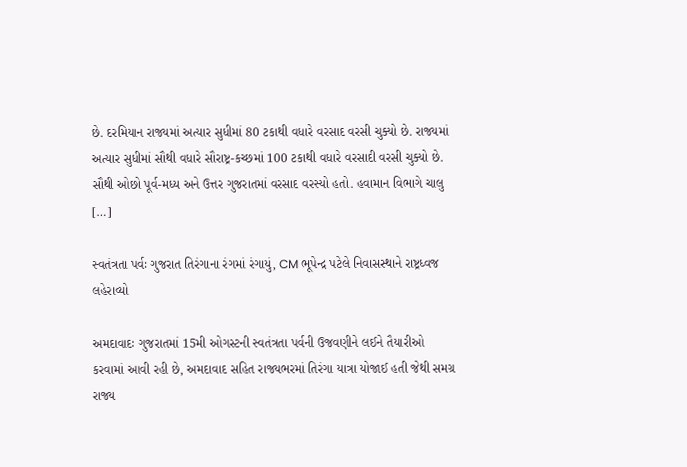છે. દરમિયાન રાજ્યમાં અત્યાર સુધીમાં 80 ટકાથી વધારે વરસાદ વરસી ચુક્યો છે. રાજ્યમાં અત્યાર સુધીમાં સૌથી વધારે સૌરાષ્ટ્ર-કચ્છમાં 100 ટકાથી વધારે વરસાદી વરસી ચુક્યો છે. સૌથી ઓછો પૂર્વ-મધ્ય અને ઉત્તર ગુજરાતમાં વરસાદ વરસ્યો હતો. હવામાન વિભાગે ચાલુ […]

સ્વતંત્રતા પર્વઃ ગુજરાત તિરંગાના રંગમાં રંગાયું, CM ભૂપેન્દ્ર પટેલે નિવાસસ્થાને રાષ્ટ્રધ્વજ લહેરાવ્યો

અમદાવાદઃ ગુજરાતમાં 15મી ઓગસ્ટની સ્વતંત્રતા પર્વની ઉજવણીને લઈને તૈયારીઓ કરવામાં આવી રહી છે, અમદાવાદ સહિત રાજ્યભરમાં તિરંગા યાત્રા યોજાઈ હતી જેથી સમગ્ર રાજ્ય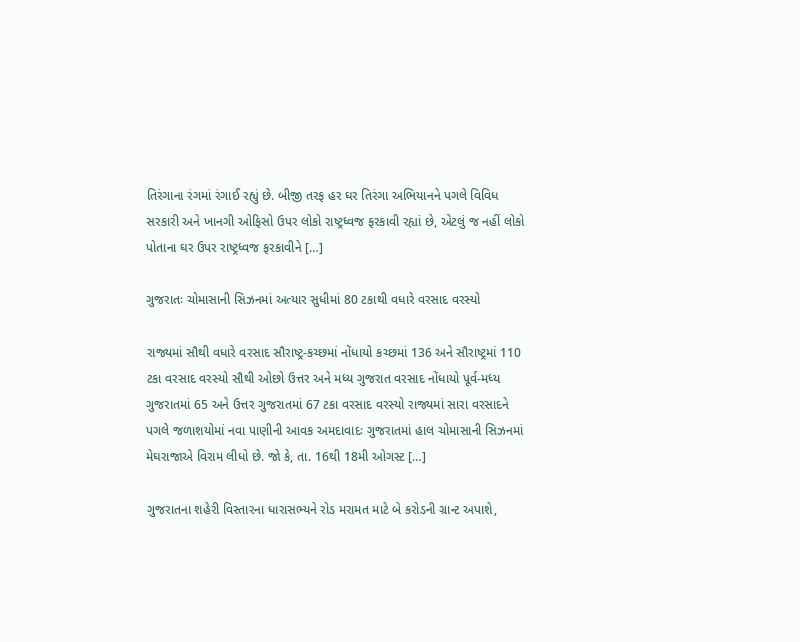તિરંગાના રંગમાં રંગાઈ રહ્યું છે. બીજી તરફ હર ઘર તિરંગા અભિયાનને પગલે વિવિધ સરકારી અને ખાનગી ઓફિસો ઉપર લોકો રાષ્ટ્રધ્વજ ફરકાવી રહ્યાં છે, એટલું જ નહીં લોકો પોતાના ઘર ઉપર રાષ્ટ્રધ્વજ ફરકાવીને […]

ગુજરાતઃ ચોમાસાની સિઝનમાં અત્યાર સુધીમાં 80 ટકાથી વધારે વરસાદ વરસ્યો

રાજ્યમાં સૌથી વધારે વરસાદ સૌરાષ્ટ્ર-કચ્છમાં નોંધાયો કચ્છમાં 136 અને સૌરાષ્ટ્રમાં 110 ટકા વરસાદ વરસ્યો સૌથી ઓછો ઉત્તર અને મધ્ય ગુજરાત વરસાદ નોંધાયો પૂર્વ-મધ્ય ગુજરાતમાં 65 અને ઉત્તર ગુજરાતમાં 67 ટકા વરસાદ વરસ્યો રાજ્યમાં સારા વરસાદને પગલે જળાશયોમાં નવા પાણીની આવક અમદાવાદઃ ગુજરાતમાં હાલ ચોમાસાની સિઝનમાં મેઘરાજાએ વિરામ લીધો છે. જો કે, તા. 16થી 18મી ઓગસ્ટ […]

ગુજરાતના શહેરી વિસ્તારના ધારાસભ્યને રોડ મરામત માટે બે કરોડની ગ્રાન્ટ અપાશે,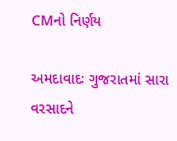CMનો નિર્ણય

અમદાવાદઃ ગુજરાતમાં સારા વરસાદને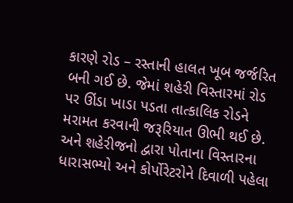કારણે રોડ – રસ્તાની હાલત ખૂબ જર્જરિત બની ગઈ છે. જેમાં શહેરી વિસ્તારમાં રોડ પર ઊંડા ખાડા પડતા તાત્કાલિક રોડને મરામત કરવાની જરૂરિયાત ઊભી થઈ છે. અને શહેરીજનો દ્વારા પોતાના વિસ્તારના ધારાસભ્યો અને કોર્પોરેટરોને દિવાળી પહેલા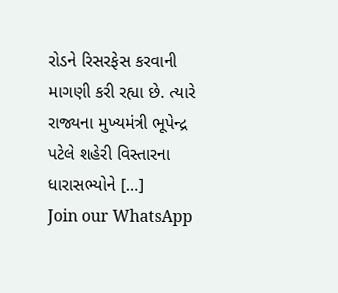રોડને રિસરફેસ કરવાની માગણી કરી રહ્યા છે. ત્યારે રાજ્યના મુખ્યમંત્રી ભૂપેન્દ્ર પટેલે શહેરી વિસ્તારના ધારાસભ્યોને […]
Join our WhatsApp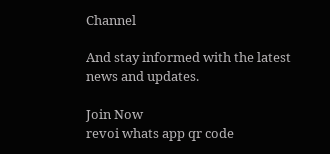Channel

And stay informed with the latest news and updates.

Join Now
revoi whats app qr code